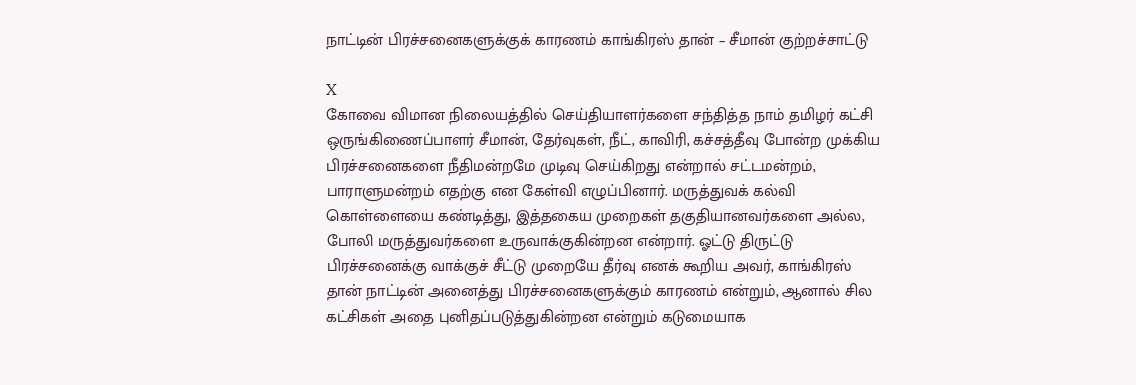நாட்டின் பிரச்சனைகளுக்குக் காரணம் காங்கிரஸ் தான் – சீமான் குற்றச்சாட்டு

X
கோவை விமான நிலையத்தில் செய்தியாளர்களை சந்தித்த நாம் தமிழர் கட்சி ஒருங்கிணைப்பாளர் சீமான், தேர்வுகள், நீட், காவிரி, கச்சத்தீவு போன்ற முக்கிய பிரச்சனைகளை நீதிமன்றமே முடிவு செய்கிறது என்றால் சட்டமன்றம், பாராளுமன்றம் எதற்கு என கேள்வி எழுப்பினார். மருத்துவக் கல்வி கொள்ளையை கண்டித்து, இத்தகைய முறைகள் தகுதியானவர்களை அல்ல, போலி மருத்துவர்களை உருவாக்குகின்றன என்றார். ஓட்டு திருட்டு பிரச்சனைக்கு வாக்குச் சீட்டு முறையே தீர்வு எனக் கூறிய அவர், காங்கிரஸ் தான் நாட்டின் அனைத்து பிரச்சனைகளுக்கும் காரணம் என்றும், ஆனால் சில கட்சிகள் அதை புனிதப்படுத்துகின்றன என்றும் கடுமையாக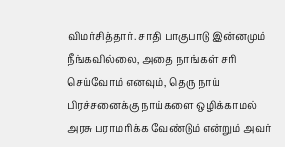விமர்சித்தார். சாதி பாகுபாடு இன்னமும் நீங்கவில்லை, அதை நாங்கள் சரி செய்வோம் எனவும், தெரு நாய் பிரச்சனைக்கு நாய்களை ஒழிக்காமல் அரசு பராமரிக்க வேண்டும் என்றும் அவர்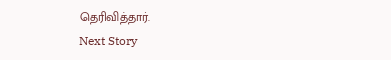தெரிவித்தார்.
Next Story